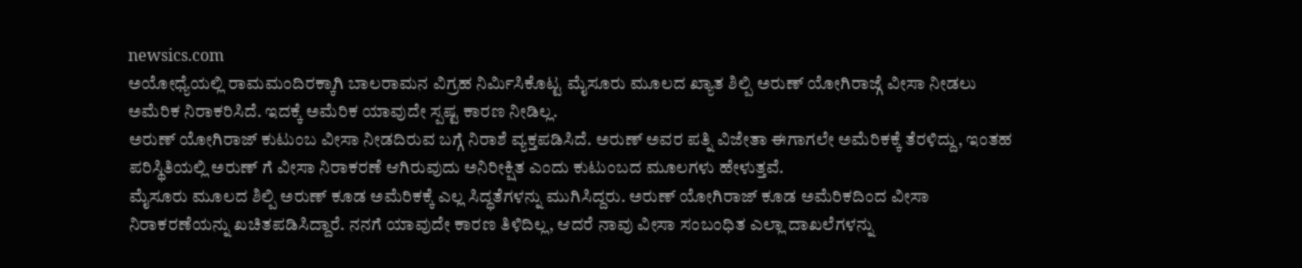newsics.com
ಅಯೋಧ್ಯೆಯಲ್ಲಿ ರಾಮಮಂದಿರಕ್ಕಾಗಿ ಬಾಲರಾಮನ ವಿಗ್ರಹ ನಿರ್ಮಿಸಿಕೊಟ್ಟ ಮೈಸೂರು ಮೂಲದ ಖ್ಯಾತ ಶಿಲ್ಪಿ ಅರುಣ್ ಯೋಗಿರಾಜ್ಗೆ ವೀಸಾ ನೀಡಲು ಅಮೆರಿಕ ನಿರಾಕರಿಸಿದೆ. ಇದಕ್ಕೆ ಅಮೆರಿಕ ಯಾವುದೇ ಸ್ಪಷ್ಟ ಕಾರಣ ನೀಡಿಲ್ಲ.
ಅರುಣ್ ಯೋಗಿರಾಜ್ ಕುಟುಂಬ ವೀಸಾ ನೀಡದಿರುವ ಬಗ್ಗೆ ನಿರಾಶೆ ವ್ಯಕ್ತಪಡಿಸಿದೆ. ಅರುಣ್ ಅವರ ಪತ್ನಿ ವಿಜೇತಾ ಈಗಾಗಲೇ ಅಮೆರಿಕಕ್ಕೆ ತೆರಳಿದ್ದು, ಇಂತಹ ಪರಿಸ್ಥಿತಿಯಲ್ಲಿ ಅರುಣ್ ಗೆ ವೀಸಾ ನಿರಾಕರಣೆ ಆಗಿರುವುದು ಅನಿರೀಕ್ಷಿತ ಎಂದು ಕುಟುಂಬದ ಮೂಲಗಳು ಹೇಳುತ್ತವೆ.
ಮೈಸೂರು ಮೂಲದ ಶಿಲ್ಪಿ ಅರುಣ್ ಕೂಡ ಅಮೆರಿಕಕ್ಕೆ ಎಲ್ಲ ಸಿದ್ಧತೆಗಳನ್ನು ಮುಗಿಸಿದ್ದರು. ಅರುಣ್ ಯೋಗಿರಾಜ್ ಕೂಡ ಅಮೆರಿಕದಿಂದ ವೀಸಾ ನಿರಾಕರಣೆಯನ್ನು ಖಚಿತಪಡಿಸಿದ್ದಾರೆ. ನನಗೆ ಯಾವುದೇ ಕಾರಣ ತಿಳಿದಿಲ್ಲ, ಆದರೆ ನಾವು ವೀಸಾ ಸಂಬಂಧಿತ ಎಲ್ಲಾ ದಾಖಲೆಗಳನ್ನು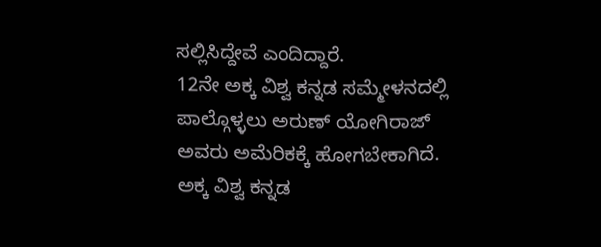ಸಲ್ಲಿಸಿದ್ದೇವೆ ಎಂದಿದ್ದಾರೆ.
12ನೇ ಅಕ್ಕ ವಿಶ್ವ ಕನ್ನಡ ಸಮ್ಮೇಳನದಲ್ಲಿ ಪಾಲ್ಗೊಳ್ಳಲು ಅರುಣ್ ಯೋಗಿರಾಜ್ ಅವರು ಅಮೆರಿಕಕ್ಕೆ ಹೋಗಬೇಕಾಗಿದೆ. ಅಕ್ಕ ವಿಶ್ವ ಕನ್ನಡ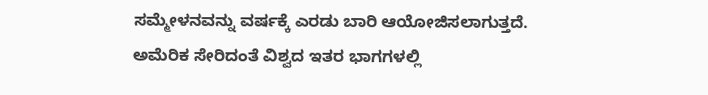ಸಮ್ಮೇಳನವನ್ನು ವರ್ಷಕ್ಕೆ ಎರಡು ಬಾರಿ ಆಯೋಜಿಸಲಾಗುತ್ತದೆ. ಅಮೆರಿಕ ಸೇರಿದಂತೆ ವಿಶ್ವದ ಇತರ ಭಾಗಗಳಲ್ಲಿ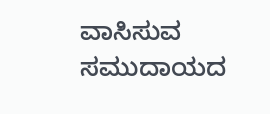ವಾಸಿಸುವ ಸಮುದಾಯದ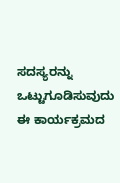ಸದಸ್ಯರನ್ನು ಒಟ್ಟುಗೂಡಿಸುವುದು ಈ ಕಾರ್ಯಕ್ರಮದ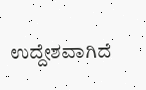ಉದ್ದೇಶವಾಗಿದೆ